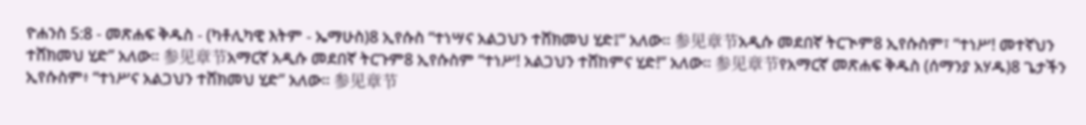ዮሐንስ 5:8 - መጽሐፍ ቅዱስ - (ካቶሊካዊ እትም - ኤማሁስ)8 ኢየሱስ “ተነሣና አልጋህን ተሸክመህ ሂድ፤” አለው። 参见章节አዲሱ መደበኛ ትርጒም8 ኢየሱስም፣ “ተነሥ! መተኛህን ተሸክመህ ሂድ” አለው። 参见章节አማርኛ አዲሱ መደበኛ ትርጉም8 ኢየሱስም “ተነሥ! አልጋህን ተሸከምና ሂድ!” አለው። 参见章节የአማርኛ መጽሐፍ ቅዱስ (ሰማንያ አሃዱ)8 ጌታችን ኢየሱስም፥ “ተነሥና አልጋህን ተሸክመህ ሂድ” አለው። 参见章节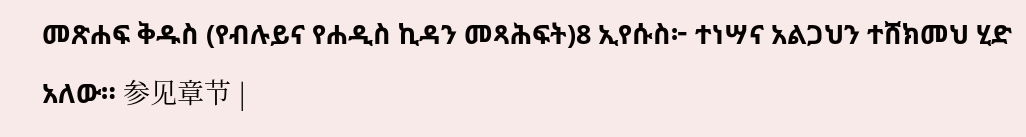መጽሐፍ ቅዱስ (የብሉይና የሐዲስ ኪዳን መጻሕፍት)8 ኢየሱስ፦ ተነሣና አልጋህን ተሸክመህ ሂድ አለው። 参见章节 |